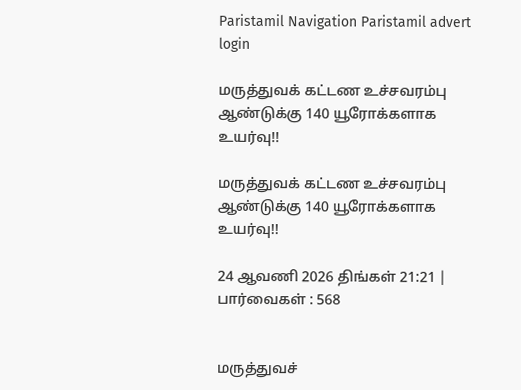Paristamil Navigation Paristamil advert login

மருத்துவக் கட்டண உச்சவரம்பு ஆண்டுக்கு 140 யூரோக்களாக உயர்வு!!

மருத்துவக் கட்டண உச்சவரம்பு ஆண்டுக்கு 140 யூரோக்களாக உயர்வு!!

24 ஆவணி 2026 திங்கள் 21:21 | பார்வைகள் : 568


மருத்துவச்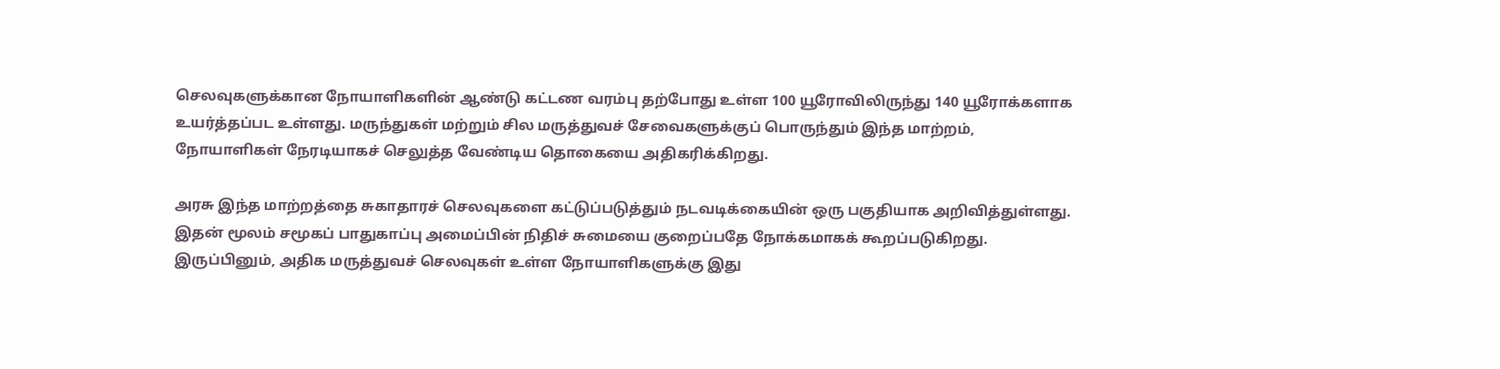செலவுகளுக்கான நோயாளிகளின் ஆண்டு கட்டண வரம்பு தற்போது உள்ள 100 யூரோவிலிருந்து 140 யூரோக்களாக உயர்த்தப்பட உள்ளது. மருந்துகள் மற்றும் சில மருத்துவச் சேவைகளுக்குப் பொருந்தும் இந்த மாற்றம், நோயாளிகள் நேரடியாகச் செலுத்த வேண்டிய தொகையை அதிகரிக்கிறது.

அரசு இந்த மாற்றத்தை சுகாதாரச் செலவுகளை கட்டுப்படுத்தும் நடவடிக்கையின் ஒரு பகுதியாக அறிவித்துள்ளது. இதன் மூலம் சமூகப் பாதுகாப்பு அமைப்பின் நிதிச் சுமையை குறைப்பதே நோக்கமாகக் கூறப்படுகிறது. இருப்பினும், அதிக மருத்துவச் செலவுகள் உள்ள நோயாளிகளுக்கு இது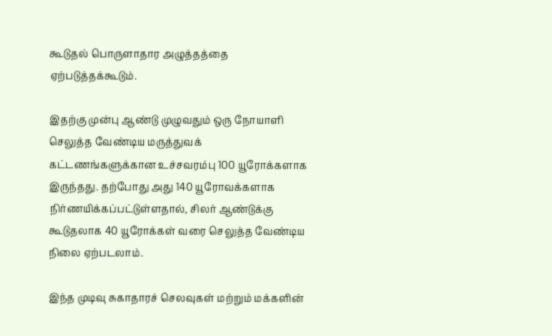கூடுதல் பொருளாதார அழுத்தத்தை ஏற்படுத்தக்கூடும்.

இதற்கு முன்பு ஆண்டு முழுவதும் ஒரு நோயாளி செலுத்த வேண்டிய மருத்துவக் கட்டணங்களுக்கான உச்சவரம்பு 100 யூரோக்களாக இருந்தது. தற்போது அது 140 யூரோவக்களாக நிர்ணயிக்கப்பட்டுள்ளதால், சிலர் ஆண்டுக்கு கூடுதலாக 40 யூரோக்கள் வரை செலுத்த வேண்டிய நிலை ஏற்படலாம்.

இந்த முடிவு சுகாதாரச் செலவுகள் மற்றும் மக்களின்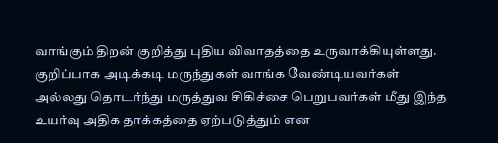வாங்கும் திறன் குறித்து புதிய விவாதத்தை உருவாக்கியுள்ளது. குறிப்பாக அடிக்கடி மருந்துகள் வாங்க வேண்டியவர்கள் அல்லது தொடர்ந்து மருத்துவ சிகிச்சை பெறுபவர்கள் மீது இந்த உயர்வு அதிக தாக்கத்தை ஏற்படுத்தும் என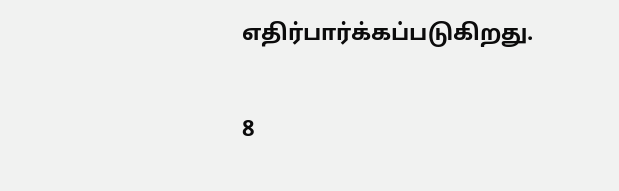எதிர்பார்க்கப்படுகிறது.

8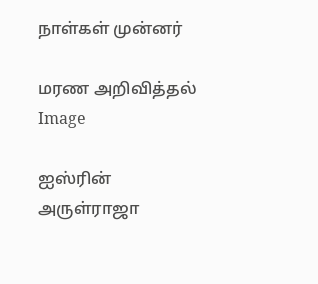நாள்கள் முன்னர்

மரண அறிவித்தல்
Image

ஐஸ்ரின் அருள்ராஜா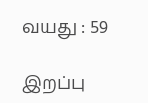வயது : 59

இறப்பு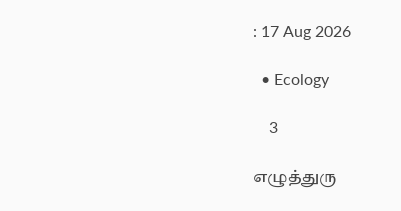: 17 Aug 2026

  • Ecology

    3

எழுத்துரு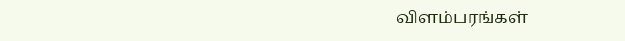விளம்பரங்கள்